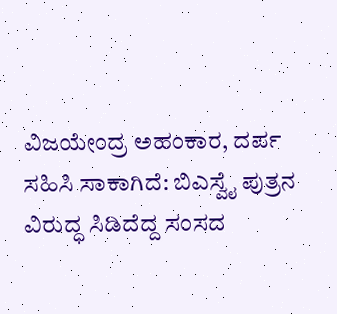ವಿಜಯೇಂದ್ರ ಅಹಂಕಾರ, ದರ್ಪ ಸಹಿಸಿ ಸಾಕಾಗಿದೆ: ಬಿಎಸ್ವೈ ಪುತ್ರನ ವಿರುದ್ಧ ಸಿಡಿದೆದ್ದ ಸಂಸದ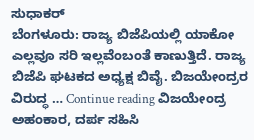ಸುಧಾಕರ್
ಬೆಂಗಳೂರು: ರಾಜ್ಯ ಬಿಜೆಪಿಯಲ್ಲಿ ಯಾಕೋ ಎಲ್ಲವೂ ಸರಿ ಇಲ್ಲವೆಂಬಂತೆ ಕಾಣುತ್ತಿದೆ. ರಾಜ್ಯ ಬಿಜೆಪಿ ಘಟಕದ ಅಧ್ಯಕ್ಷ ಬಿವೈ. ಬಿಜಯೇಂದ್ರರ ವಿರುದ್ಧ … Continue reading ವಿಜಯೇಂದ್ರ ಅಹಂಕಾರ, ದರ್ಪ ಸಹಿಸಿ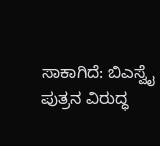ಸಾಕಾಗಿದೆ: ಬಿಎಸ್ವೈ ಪುತ್ರನ ವಿರುದ್ಧ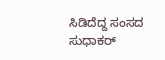ಸಿಡಿದೆದ್ದ ಸಂಸದ ಸುಧಾಕರ್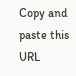Copy and paste this URL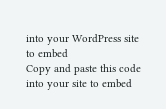into your WordPress site to embed
Copy and paste this code into your site to embed